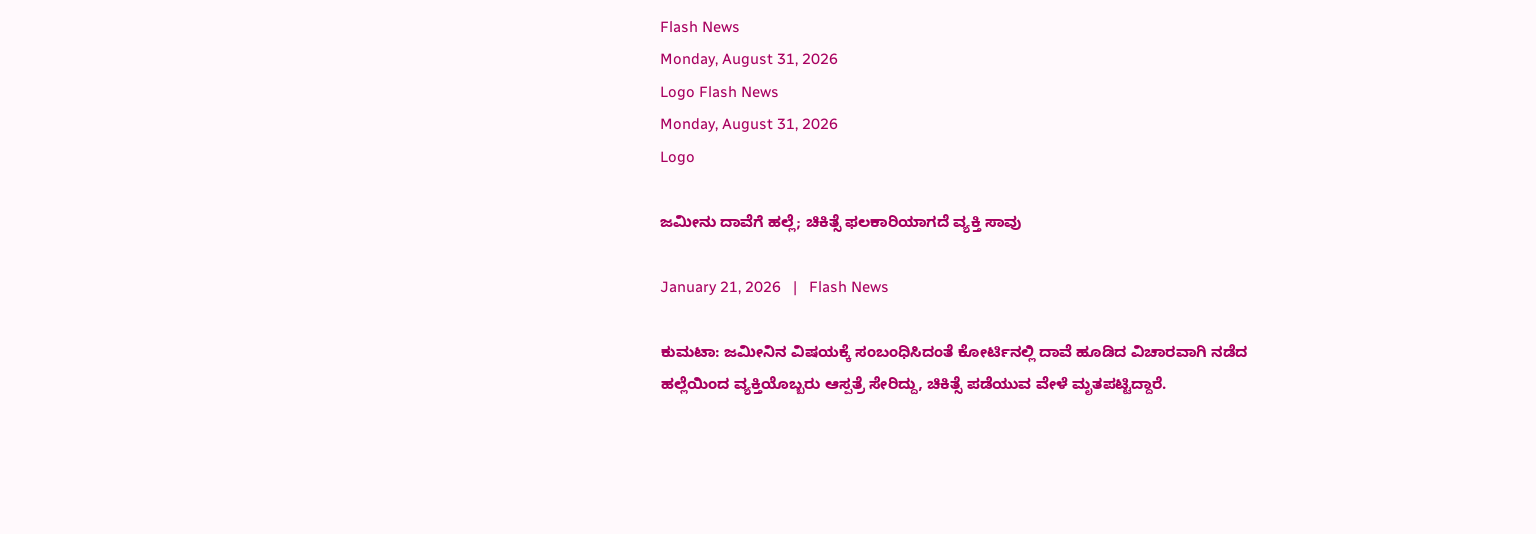Flash News
Monday, August 31, 2026
Logo Flash News
Monday, August 31, 2026
Logo

ಜಮೀನು ದಾವೆಗೆ ಹಲ್ಲೆ; ಚಿಕಿತ್ಸೆ ಫಲಕಾರಿಯಾಗದೆ ವ್ಯಕ್ತಿ ಸಾವು

January 21, 2026   |   Flash News

ಕುಮಟಾ: ಜಮೀನಿನ ವಿಷಯಕ್ಕೆ ಸಂಬಂಧಿಸಿದಂತೆ ಕೋರ್ಟಿನಲ್ಲಿ ದಾವೆ ಹೂಡಿದ ವಿಚಾರವಾಗಿ ನಡೆದ ಹಲ್ಲೆಯಿಂದ ವ್ಯಕ್ತಿಯೊಬ್ಬರು ಆಸ್ಪತ್ರೆ ಸೇರಿದ್ದು, ಚಿಕಿತ್ಸೆ ಪಡೆಯುವ ವೇಳೆ ಮೃತಪಟ್ಟಿದ್ದಾರೆ.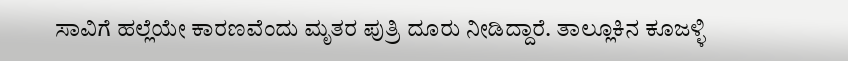ಸಾವಿಗೆ ಹಲ್ಲೆಯೇ ಕಾರಣವೆಂದು ಮೃತರ ಪುತ್ರಿ ದೂರು ನೀಡಿದ್ದಾರೆ. ತಾಲ್ಲೂಕಿನ ಕೂಜಳ್ಳಿ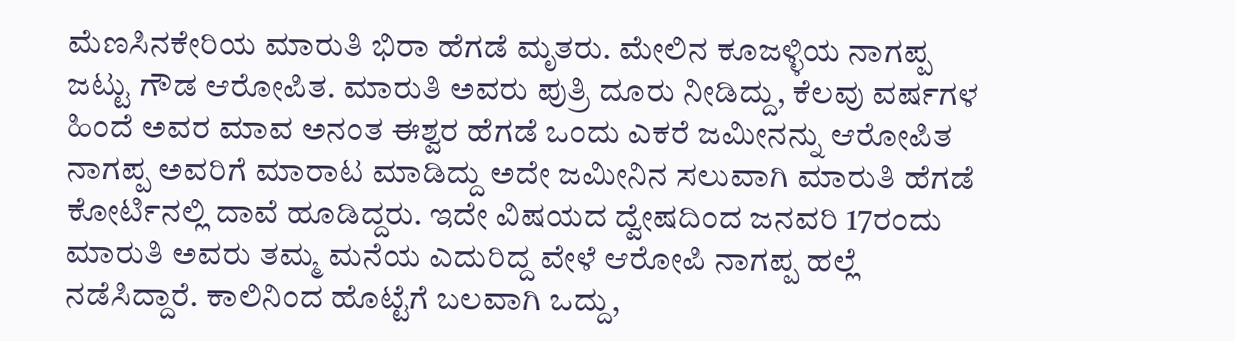ಮೆಣಸಿನಕೇರಿಯ ಮಾರುತಿ ಭಿರಾ ಹೆಗಡೆ ಮೃತರು. ಮೇಲಿನ ಕೂಜಳ್ಳಿಯ ನಾಗಪ್ಪ ಜಟ್ಟು ಗೌಡ ಆರೋಪಿತ. ಮಾರುತಿ ಅವರು ಪುತ್ರಿ ದೂರು ನೀಡಿದ್ದು, ಕೆಲವು ವರ್ಷಗಳ ಹಿಂದೆ ಅವರ ಮಾವ ಅನಂತ ಈಶ್ವರ ಹೆಗಡೆ ಒಂದು ಎಕರೆ ಜಮೀನನ್ನು ಆರೋಪಿತ ನಾಗಪ್ಪ ಅವರಿಗೆ ಮಾರಾಟ ಮಾಡಿದ್ದು ಅದೇ ಜಮೀನಿನ ಸಲುವಾಗಿ ಮಾರುತಿ ಹೆಗಡೆ ಕೋರ್ಟಿನಲ್ಲಿ ದಾವೆ ಹೂಡಿದ್ದರು. ಇದೇ ವಿಷಯದ ದ್ವೇಷದಿಂದ ಜನವರಿ 17ರಂದು ಮಾರುತಿ ಅವರು ತಮ್ಮ ಮನೆಯ ಎದುರಿದ್ದ ವೇಳೆ ಆರೋಪಿ ನಾಗಪ್ಪ ಹಲ್ಲೆ ನಡೆಸಿದ್ದಾರೆ. ಕಾಲಿನಿಂದ ಹೊಟ್ಟೆಗೆ ಬಲವಾಗಿ ಒದ್ದು,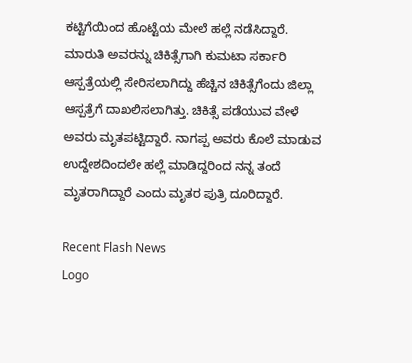ಕಟ್ಟಿಗೆಯಿಂದ ಹೊಟ್ಟೆಯ ಮೇಲೆ ಹಲ್ಲೆ ನಡೆಸಿದ್ದಾರೆ. ಮಾರುತಿ ಅವರನ್ನು ಚಿಕಿತ್ಸೆಗಾಗಿ ಕುಮಟಾ ಸರ್ಕಾರಿ ಆಸ್ಪತ್ರೆಯಲ್ಲಿ ಸೇರಿಸಲಾಗಿದ್ದು ಹೆಚ್ಚಿನ ಚಿಕಿತ್ಸೆಗೆಂದು ಜಿಲ್ಲಾ ಆಸ್ಪತ್ರೆಗೆ ದಾಖಲಿಸಲಾಗಿತ್ತು. ಚಿಕಿತ್ಸೆ ಪಡೆಯುವ ವೇಳೆ ಅವರು ಮೃತಪಟ್ಟಿದ್ದಾರೆ. ನಾಗಪ್ಪ ಅವರು ಕೊಲೆ ಮಾಡುವ ಉದ್ದೇಶದಿಂದಲೇ ಹಲ್ಲೆ ಮಾಡಿದ್ದರಿಂದ ನನ್ನ ತಂದೆ ಮೃತರಾಗಿದ್ದಾರೆ ಎಂದು ಮೃತರ ಪುತ್ರಿ ದೂರಿದ್ದಾರೆ.

Recent Flash News
Logo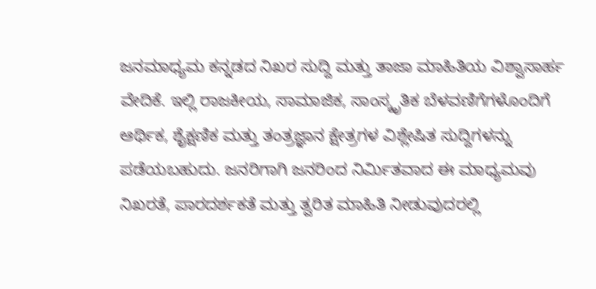ಜನಮಾಧ್ಯಮ ಕನ್ನಡದ ನಿಖರ ಸುದ್ದಿ ಮತ್ತು ತಾಜಾ ಮಾಹಿತಿಯ ವಿಶ್ವಾಸಾರ್ಹ ವೇದಿಕೆ. ಇಲ್ಲಿ ರಾಜಕೀಯ, ಸಾಮಾಜಿಕ, ಸಾಂಸ್ಕೃತಿಕ ಬೆಳವಣಿಗೆಗಳೊಂದಿಗೆ ಆರ್ಥಿಕ, ಶೈಕ್ಷಣಿಕ ಮತ್ತು ತಂತ್ರಜ್ಞಾನ ಕ್ಷೇತ್ರಗಳ ವಿಶ್ಲೇಷಿತ ಸುದ್ದಿಗಳನ್ನು ಪಡೆಯಬಹುದು. ಜನರಿಗಾಗಿ ಜನರಿಂದ ನಿರ್ಮಿತವಾದ ಈ ಮಾಧ್ಯಮವು ನಿಖರತೆ, ಪಾರದರ್ಶಕತೆ ಮತ್ತು ತ್ವರಿತ ಮಾಹಿತಿ ನೀಡುವುದರಲ್ಲಿ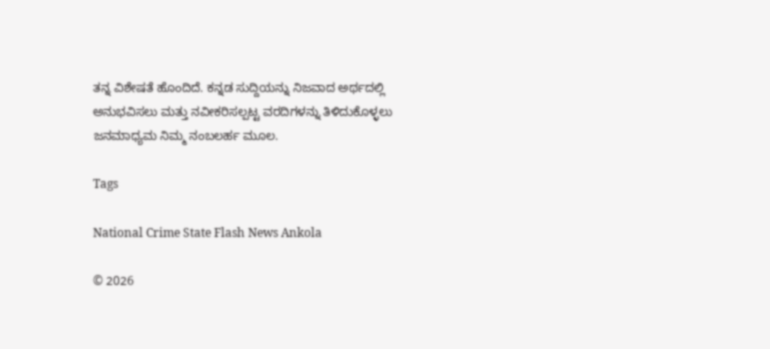ತನ್ನ ವಿಶೇಷತೆ ಹೊಂದಿದೆ. ಕನ್ನಡ ಸುದ್ದಿಯನ್ನು ನಿಜವಾದ ಅರ್ಥದಲ್ಲಿ ಅನುಭವಿಸಲು ಮತ್ತು ನವೀಕರಿಸಲ್ಪಟ್ಟ ವರದಿಗಳನ್ನು ತಿಳಿದುಕೊಳ್ಳಲು ಜನಮಾಧ್ಯಮ ನಿಮ್ಮ ನಂಬಲರ್ಹ ಮೂಲ.

Tags

National Crime State Flash News Ankola

© 2026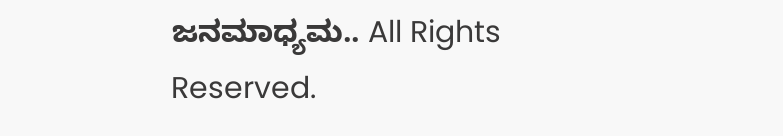ಜನಮಾಧ್ಯಮ.. All Rights Reserved.